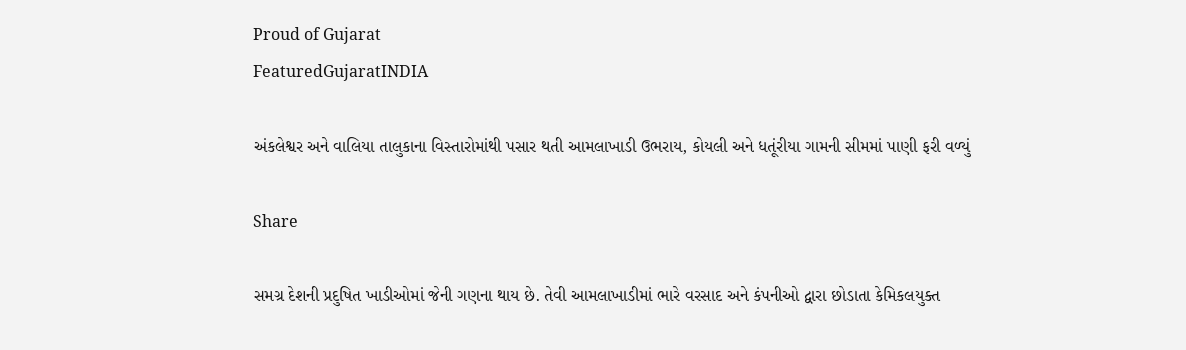Proud of Gujarat
FeaturedGujaratINDIA

અંકલેશ્વર અને વાલિયા તાલુકાના વિસ્તારોમાંથી પસાર થતી આમલાખાડી ઉભરાય, કોયલી અને ધતૂંરીયા ગામની સીમમાં પાણી ફરી વળ્યું

Share

સમગ્ર દેશની પ્રદુષિત ખાડીઓમાં જેની ગણના થાય છે. તેવી આમલાખાડીમાં ભારે વરસાદ અને કંપનીઓ દ્વારા છોડાતા કેમિકલયુક્ત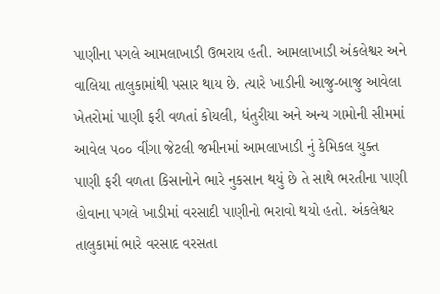પાણીના પગલે આમલાખાડી ઉભરાય હતી. આમલાખાડી અંકલેશ્વર અને વાલિયા તાલુકામાંથી પસાર થાય છે. ત્યારે ખાડીની આજુ-બાજુ આવેલા ખેતરોમાં પાણી ફરી વળતાં કોયલી, ધંતુરીયા અને અન્ય ગામોની સીમમાં આવેલ ૫૦૦ વીંગા જેટલી જમીનમાં આમલાખાડી નું કેમિકલ યુક્ત પાણી ફરી વળતા કિસાનોને ભારે નુકસાન થયું છે તે સાથે ભરતીના પાણી હોવાના પગલે ખાડીમાં વરસાદી પાણીનો ભરાવો થયો હતો. અંકલેશ્વર તાલુકામાં ભારે વરસાદ વરસતા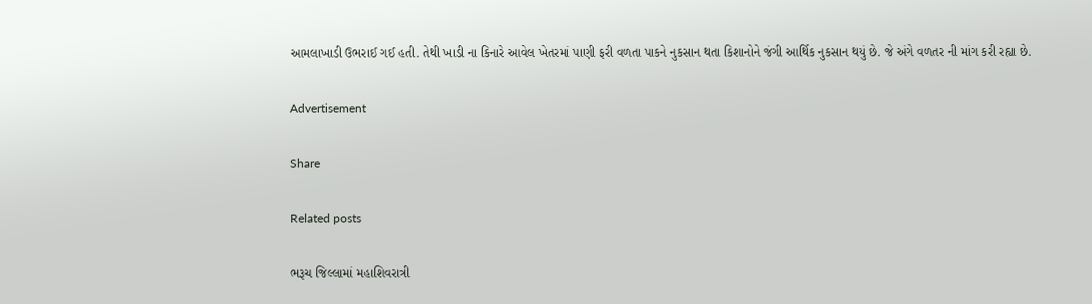આમલાખાડી ઉભરાઈ ગઈ હતી. તેથી ખાડી ના કિનારે આવેલ ખેતરમાં પાણી ફરી વળતા પાકને નુકસાન થતા કિશાનોને જંગી આર્થિક નુકસાન થયું છે. જે અંગે વળતર ની માંગ કરી રહ્યા છે.

Advertisement

Share

Related posts

ભરૂચ જિલ્લામાં મહાશિવરાત્રી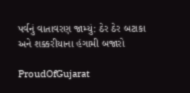પર્વનું વાતાવરણ જામ્યું: ઠેર ઠેર બટાકા અને શક્કરીયાના હંગામી બજારો

ProudOfGujarat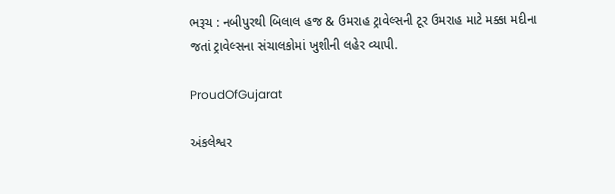ભરૂચ : નબીપુરથી બિલાલ હજ & ઉમરાહ ટ્રાવેલ્સની ટૂર ઉમરાહ માટે મક્કા મદીના જતાં ટ્રાવેલ્સના સંચાલકોમાં ખુશીની લહેર વ્યાપી.

ProudOfGujarat

અંકલેશ્વર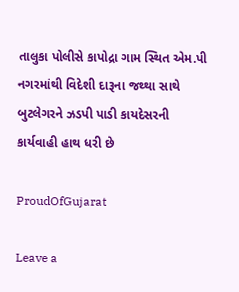તાલુકા પોલીસે કાપોદ્રા ગામ સ્થિત એમ.પી નગરમાંથી વિદેશી દારૂના જથ્થા સાથે બુટલેગરને ઝડપી પાડી કાયદેસરની કાર્યવાહી હાથ ધરી છે

ProudOfGujarat

Leave a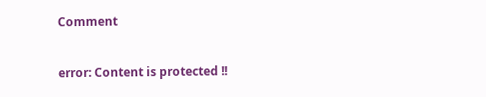Comment

error: Content is protected !!